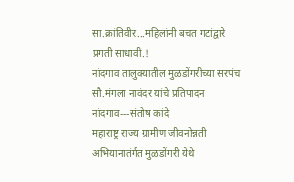सा.क्रांतिवीर...महिलांनी बचत गटांद्वारे प्रगती साधावी.!
नांदगाव तालुक्यातील मुळडोंगरीच्या सरपंच सौ.मंगला नावंदर यांचे प्रतिपादन
नांदगाव---संतोष कांदे
महाराष्ट्र राज्य ग्रामीण जीवनोन्नती अभियानातंर्गत मुळडोंगरी येथे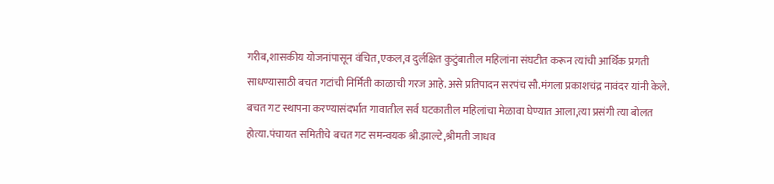गरीब,शासकीय योजनांपासून वंचित,एकल,व दुर्लक्षित कुटुंबातील महिलांना संघटीत करून त्यांची आर्थिक प्रगती साधण्यासाठी बचत गटांची निर्मिती काळाची गरज आहे.असे प्रतिपादन सरपंच सौ.मंगला प्रकाशचंद्र नावंदर यांनी केले.
बचत गट स्थापना करण्यासंदर्भात गावातील सर्व घटकातील महिलांचा मेळावा घेण्यात आला,त्या प्रसंगी त्या बोलत होत्या.पंचायत समितीचे बचत गट समन्वयक श्री.झाल्टे,श्रीमती जाधव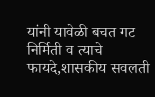यांनी यावेळी बचत गट निर्मिती व त्याचे फायदे,शासकीय सवलती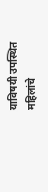याविषयी उपस्थित महिलांचे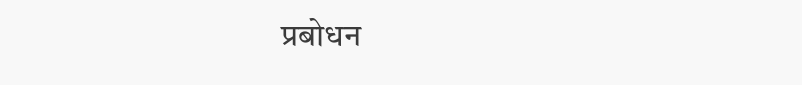प्रबोधन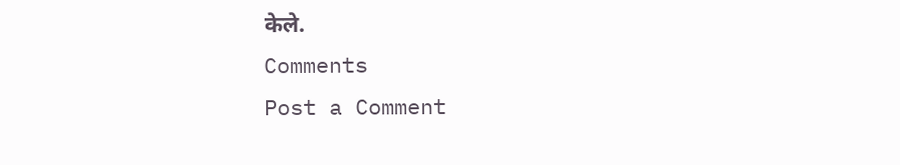केले.
Comments
Post a Comment